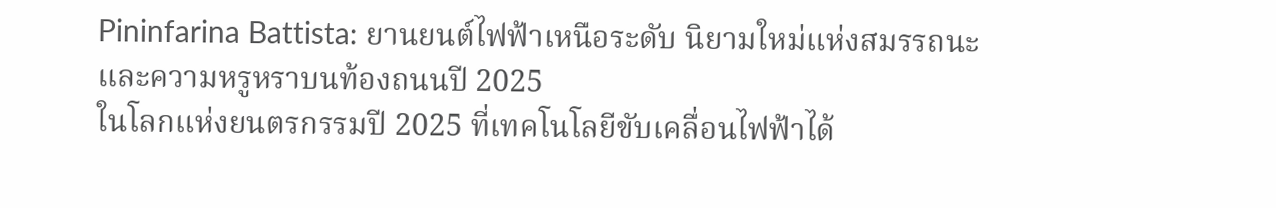Pininfarina Battista: ยานยนต์ไฟฟ้าเหนือระดับ นิยามใหม่แห่งสมรรถนะและความหรูหราบนท้องถนนปี 2025
ในโลกแห่งยนตรกรรมปี 2025 ที่เทคโนโลยีขับเคลื่อนไฟฟ้าได้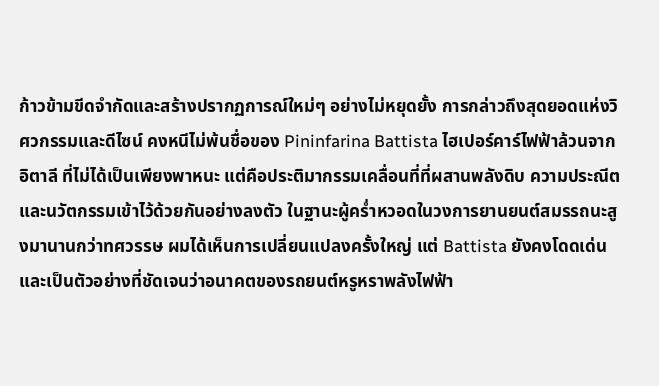ก้าวข้ามขีดจำกัดและสร้างปรากฏการณ์ใหม่ๆ อย่างไม่หยุดยั้ง การกล่าวถึงสุดยอดแห่งวิศวกรรมและดีไซน์ คงหนีไม่พ้นชื่อของ Pininfarina Battista ไฮเปอร์คาร์ไฟฟ้าล้วนจากอิตาลี ที่ไม่ได้เป็นเพียงพาหนะ แต่คือประติมากรรมเคลื่อนที่ที่ผสานพลังดิบ ความประณีต และนวัตกรรมเข้าไว้ด้วยกันอย่างลงตัว ในฐานะผู้คร่ำหวอดในวงการยานยนต์สมรรถนะสูงมานานกว่าทศวรรษ ผมได้เห็นการเปลี่ยนแปลงครั้งใหญ่ แต่ Battista ยังคงโดดเด่นและเป็นตัวอย่างที่ชัดเจนว่าอนาคตของรถยนต์หรูหราพลังไฟฟ้า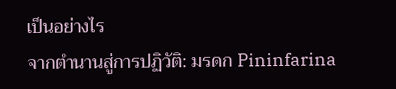เป็นอย่างไร
จากตำนานสู่การปฏิวัติ: มรดก Pininfarina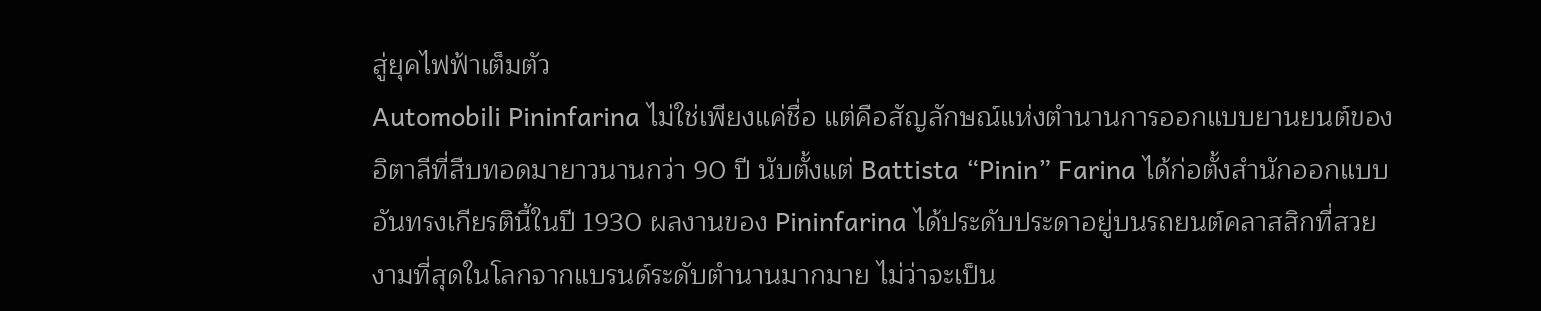สู่ยุคไฟฟ้าเต็มตัว
Automobili Pininfarina ไม่ใช่เพียงแค่ชื่อ แต่คือสัญลักษณ์แห่งตำนานการออกแบบยานยนต์ของอิตาลีที่สืบทอดมายาวนานกว่า 90 ปี นับตั้งแต่ Battista “Pinin” Farina ได้ก่อตั้งสำนักออกแบบอันทรงเกียรตินี้ในปี 1930 ผลงานของ Pininfarina ได้ประดับประดาอยู่บนรถยนต์คลาสสิกที่สวยงามที่สุดในโลกจากแบรนด์ระดับตำนานมากมาย ไม่ว่าจะเป็น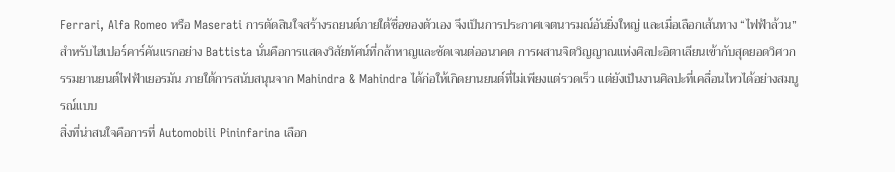Ferrari, Alfa Romeo หรือ Maserati การตัดสินใจสร้างรถยนต์ภายใต้ชื่อของตัวเอง จึงเป็นการประกาศเจตนารมณ์อันยิ่งใหญ่ และเมื่อเลือกเส้นทาง “ไฟฟ้าล้วน” สำหรับไฮเปอร์คาร์คันแรกอย่าง Battista นั่นคือการแสดงวิสัยทัศน์ที่กล้าหาญและชัดเจนต่ออนาคต การผสานจิตวิญญาณแห่งศิลปะอิตาเลียนเข้ากับสุดยอดวิศวกรรมยานยนต์ไฟฟ้าเยอรมัน ภายใต้การสนับสนุนจาก Mahindra & Mahindra ได้ก่อให้เกิดยานยนต์ที่ไม่เพียงแต่รวดเร็ว แต่ยังเป็นงานศิลปะที่เคลื่อนไหวได้อย่างสมบูรณ์แบบ
สิ่งที่น่าสนใจคือการที่ Automobili Pininfarina เลือก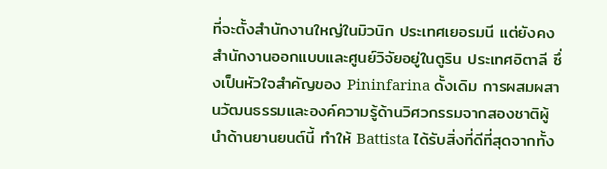ที่จะตั้งสำนักงานใหญ่ในมิวนิก ประเทศเยอรมนี แต่ยังคงสำนักงานออกแบบและศูนย์วิจัยอยู่ในตูริน ประเทศอิตาลี ซึ่งเป็นหัวใจสำคัญของ Pininfarina ดั้งเดิม การผสมผสานวัฒนธรรมและองค์ความรู้ด้านวิศวกรรมจากสองชาติผู้นำด้านยานยนต์นี้ ทำให้ Battista ได้รับสิ่งที่ดีที่สุดจากทั้ง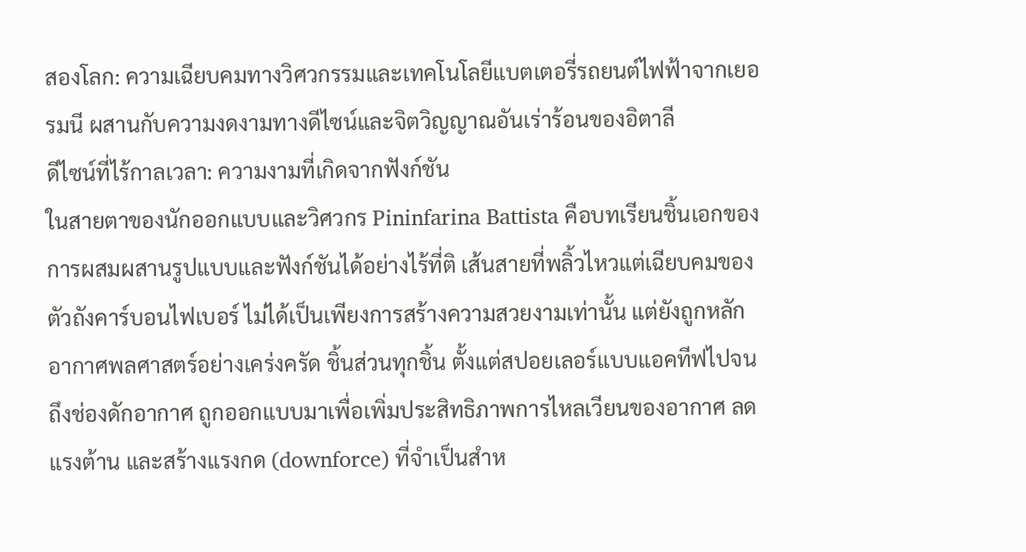สองโลก: ความเฉียบคมทางวิศวกรรมและเทคโนโลยีแบตเตอรี่รถยนต์ไฟฟ้าจากเยอรมนี ผสานกับความงดงามทางดีไซน์และจิตวิญญาณอันเร่าร้อนของอิตาลี
ดีไซน์ที่ไร้กาลเวลา: ความงามที่เกิดจากฟังก์ชัน
ในสายตาของนักออกแบบและวิศวกร Pininfarina Battista คือบทเรียนชิ้นเอกของการผสมผสานรูปแบบและฟังก์ชันได้อย่างไร้ที่ติ เส้นสายที่พลิ้วไหวแต่เฉียบคมของตัวถังคาร์บอนไฟเบอร์ ไม่ได้เป็นเพียงการสร้างความสวยงามเท่านั้น แต่ยังถูกหลักอากาศพลศาสตร์อย่างเคร่งครัด ชิ้นส่วนทุกชิ้น ตั้งแต่สปอยเลอร์แบบแอคทีฟไปจนถึงช่องดักอากาศ ถูกออกแบบมาเพื่อเพิ่มประสิทธิภาพการไหลเวียนของอากาศ ลดแรงต้าน และสร้างแรงกด (downforce) ที่จำเป็นสำห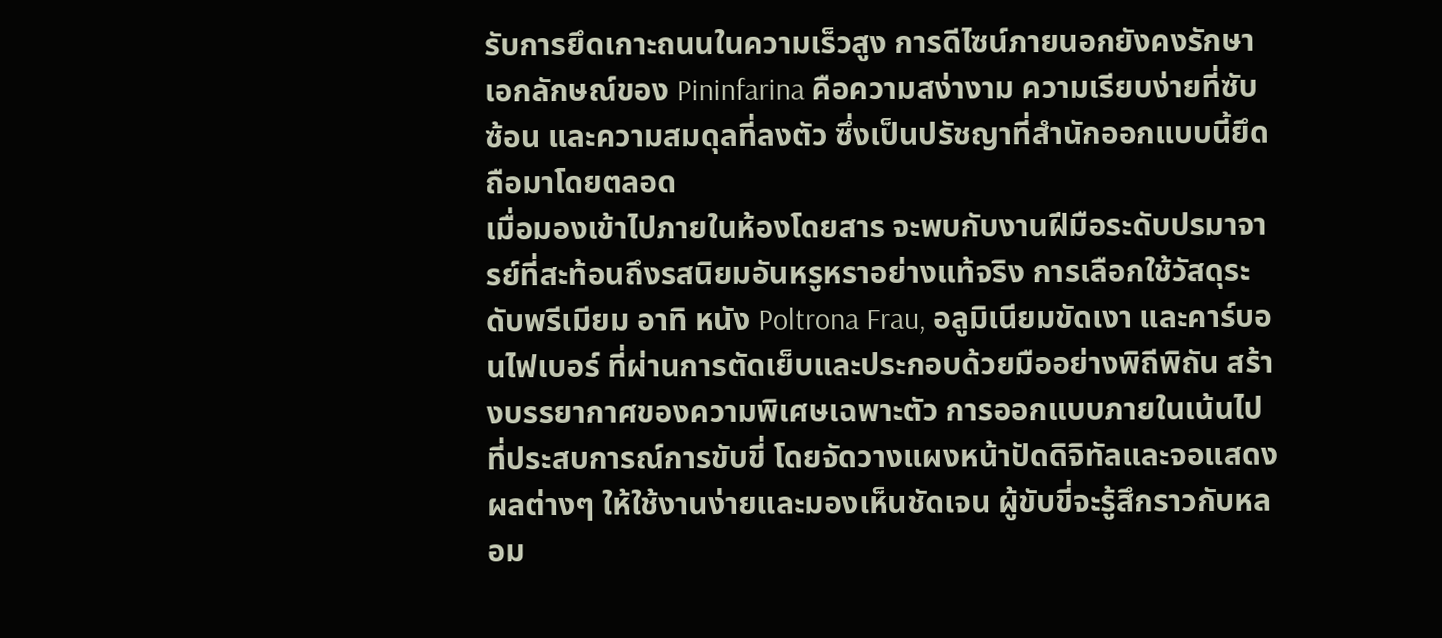รับการยึดเกาะถนนในความเร็วสูง การดีไซน์ภายนอกยังคงรักษาเอกลักษณ์ของ Pininfarina คือความสง่างาม ความเรียบง่ายที่ซับซ้อน และความสมดุลที่ลงตัว ซึ่งเป็นปรัชญาที่สำนักออกแบบนี้ยึดถือมาโดยตลอด
เมื่อมองเข้าไปภายในห้องโดยสาร จะพบกับงานฝีมือระดับปรมาจารย์ที่สะท้อนถึงรสนิยมอันหรูหราอย่างแท้จริง การเลือกใช้วัสดุระดับพรีเมียม อาทิ หนัง Poltrona Frau, อลูมิเนียมขัดเงา และคาร์บอนไฟเบอร์ ที่ผ่านการตัดเย็บและประกอบด้วยมืออย่างพิถีพิถัน สร้างบรรยากาศของความพิเศษเฉพาะตัว การออกแบบภายในเน้นไปที่ประสบการณ์การขับขี่ โดยจัดวางแผงหน้าปัดดิจิทัลและจอแสดงผลต่างๆ ให้ใช้งานง่ายและมองเห็นชัดเจน ผู้ขับขี่จะรู้สึกราวกับหลอม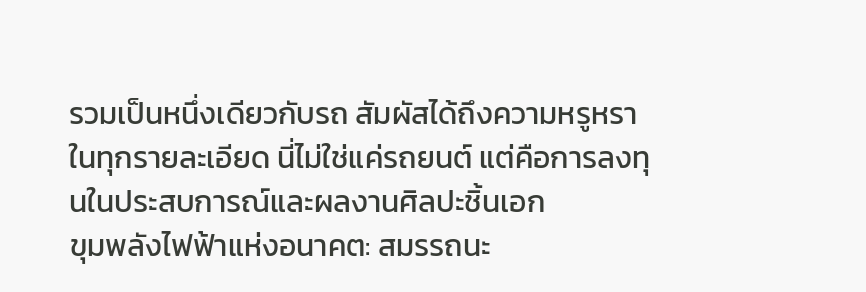รวมเป็นหนึ่งเดียวกับรถ สัมผัสได้ถึงความหรูหราในทุกรายละเอียด นี่ไม่ใช่แค่รถยนต์ แต่คือการลงทุนในประสบการณ์และผลงานศิลปะชิ้นเอก
ขุมพลังไฟฟ้าแห่งอนาคต: สมรรถนะ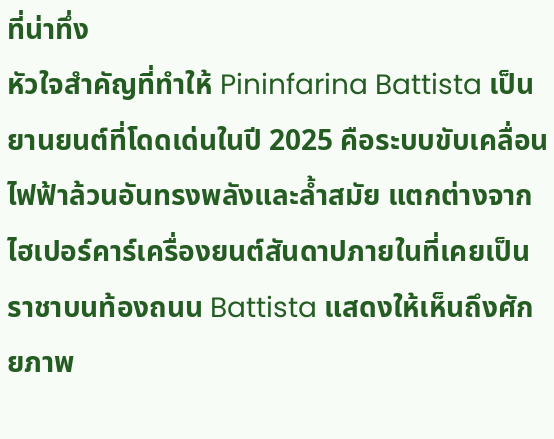ที่น่าทึ่ง
หัวใจสำคัญที่ทำให้ Pininfarina Battista เป็นยานยนต์ที่โดดเด่นในปี 2025 คือระบบขับเคลื่อนไฟฟ้าล้วนอันทรงพลังและล้ำสมัย แตกต่างจากไฮเปอร์คาร์เครื่องยนต์สันดาปภายในที่เคยเป็นราชาบนท้องถนน Battista แสดงให้เห็นถึงศักยภาพ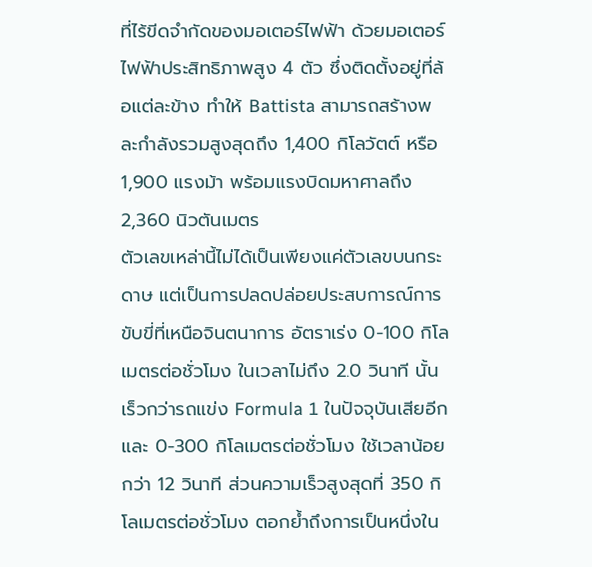ที่ไร้ขีดจำกัดของมอเตอร์ไฟฟ้า ด้วยมอเตอร์ไฟฟ้าประสิทธิภาพสูง 4 ตัว ซึ่งติดตั้งอยู่ที่ล้อแต่ละข้าง ทำให้ Battista สามารถสร้างพละกำลังรวมสูงสุดถึง 1,400 กิโลวัตต์ หรือ 1,900 แรงม้า พร้อมแรงบิดมหาศาลถึง 2,360 นิวตันเมตร
ตัวเลขเหล่านี้ไม่ได้เป็นเพียงแค่ตัวเลขบนกระดาษ แต่เป็นการปลดปล่อยประสบการณ์การขับขี่ที่เหนือจินตนาการ อัตราเร่ง 0-100 กิโลเมตรต่อชั่วโมง ในเวลาไม่ถึง 2.0 วินาที นั้นเร็วกว่ารถแข่ง Formula 1 ในปัจจุบันเสียอีก และ 0-300 กิโลเมตรต่อชั่วโมง ใช้เวลาน้อยกว่า 12 วินาที ส่วนความเร็วสูงสุดที่ 350 กิโลเมตรต่อชั่วโมง ตอกย้ำถึงการเป็นหนึ่งใน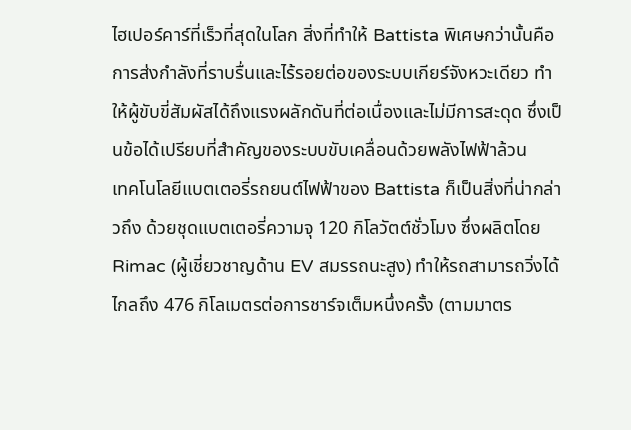ไฮเปอร์คาร์ที่เร็วที่สุดในโลก สิ่งที่ทำให้ Battista พิเศษกว่านั้นคือการส่งกำลังที่ราบรื่นและไร้รอยต่อของระบบเกียร์จังหวะเดียว ทำให้ผู้ขับขี่สัมผัสได้ถึงแรงผลักดันที่ต่อเนื่องและไม่มีการสะดุด ซึ่งเป็นข้อได้เปรียบที่สำคัญของระบบขับเคลื่อนด้วยพลังไฟฟ้าล้วน
เทคโนโลยีแบตเตอรี่รถยนต์ไฟฟ้าของ Battista ก็เป็นสิ่งที่น่ากล่าวถึง ด้วยชุดแบตเตอรี่ความจุ 120 กิโลวัตต์ชั่วโมง ซึ่งผลิตโดย Rimac (ผู้เชี่ยวชาญด้าน EV สมรรถนะสูง) ทำให้รถสามารถวิ่งได้ไกลถึง 476 กิโลเมตรต่อการชาร์จเต็มหนึ่งครั้ง (ตามมาตร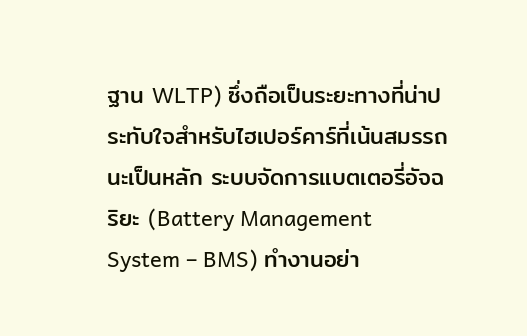ฐาน WLTP) ซึ่งถือเป็นระยะทางที่น่าประทับใจสำหรับไฮเปอร์คาร์ที่เน้นสมรรถนะเป็นหลัก ระบบจัดการแบตเตอรี่อัจฉริยะ (Battery Management System – BMS) ทำงานอย่า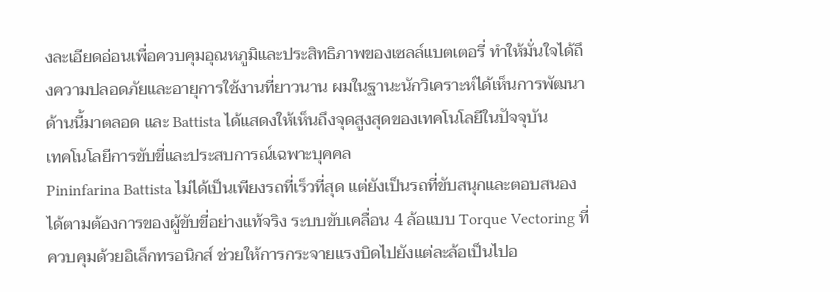งละเอียดอ่อนเพื่อควบคุมอุณหภูมิและประสิทธิภาพของเซลล์แบตเตอรี่ ทำให้มั่นใจได้ถึงความปลอดภัยและอายุการใช้งานที่ยาวนาน ผมในฐานะนักวิเคราะห์ได้เห็นการพัฒนาด้านนี้มาตลอด และ Battista ได้แสดงให้เห็นถึงจุดสูงสุดของเทคโนโลยีในปัจจุบัน
เทคโนโลยีการขับขี่และประสบการณ์เฉพาะบุคคล
Pininfarina Battista ไม่ได้เป็นเพียงรถที่เร็วที่สุด แต่ยังเป็นรถที่ขับสนุกและตอบสนองได้ตามต้องการของผู้ขับขี่อย่างแท้จริง ระบบขับเคลื่อน 4 ล้อแบบ Torque Vectoring ที่ควบคุมด้วยอิเล็กทรอนิกส์ ช่วยให้การกระจายแรงบิดไปยังแต่ละล้อเป็นไปอ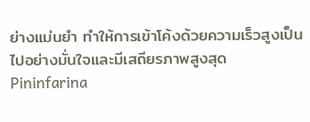ย่างแม่นยำ ทำให้การเข้าโค้งด้วยความเร็วสูงเป็นไปอย่างมั่นใจและมีเสถียรภาพสูงสุด
Pininfarina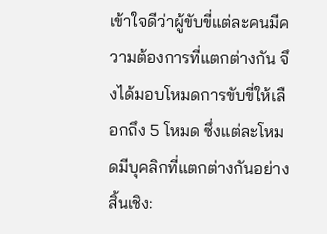เข้าใจดีว่าผู้ขับขี่แต่ละคนมีความต้องการที่แตกต่างกัน จึงได้มอบโหมดการขับขี่ให้เลือกถึง 5 โหมด ซึ่งแต่ละโหมดมีบุคลิกที่แตกต่างกันอย่างสิ้นเชิง: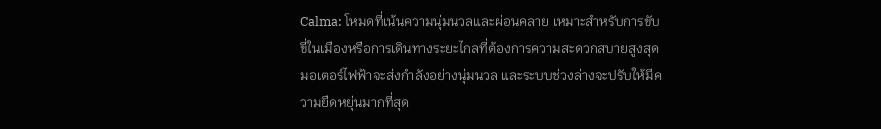Calma: โหมดที่เน้นความนุ่มนวลและผ่อนคลาย เหมาะสำหรับการขับขี่ในเมืองหรือการเดินทางระยะไกลที่ต้องการความสะดวกสบายสูงสุด มอเตอร์ไฟฟ้าจะส่งกำลังอย่างนุ่มนวล และระบบช่วงล่างจะปรับให้มีความยืดหยุ่นมากที่สุด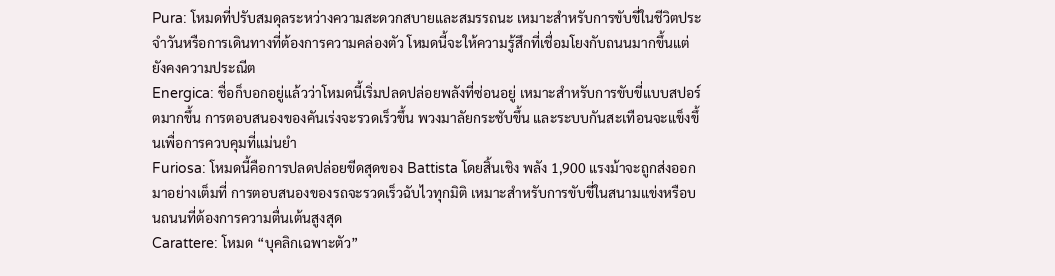Pura: โหมดที่ปรับสมดุลระหว่างความสะดวกสบายและสมรรถนะ เหมาะสำหรับการขับขี่ในชีวิตประจำวันหรือการเดินทางที่ต้องการความคล่องตัว โหมดนี้จะให้ความรู้สึกที่เชื่อมโยงกับถนนมากขึ้นแต่ยังคงความประณีต
Energica: ชื่อก็บอกอยู่แล้วว่าโหมดนี้เริ่มปลดปล่อยพลังที่ซ่อนอยู่ เหมาะสำหรับการขับขี่แบบสปอร์ตมากขึ้น การตอบสนองของคันเร่งจะรวดเร็วขึ้น พวงมาลัยกระชับขึ้น และระบบกันสะเทือนจะแข็งขึ้นเพื่อการควบคุมที่แม่นยำ
Furiosa: โหมดนี้คือการปลดปล่อยขีดสุดของ Battista โดยสิ้นเชิง พลัง 1,900 แรงม้าจะถูกส่งออกมาอย่างเต็มที่ การตอบสนองของรถจะรวดเร็วฉับไวทุกมิติ เหมาะสำหรับการขับขี่ในสนามแข่งหรือบนถนนที่ต้องการความตื่นเต้นสูงสุด
Carattere: โหมด “บุคลิกเฉพาะตัว”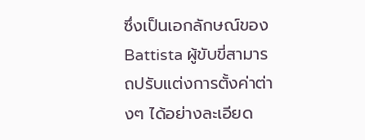ซึ่งเป็นเอกลักษณ์ของ Battista ผู้ขับขี่สามารถปรับแต่งการตั้งค่าต่างๆ ได้อย่างละเอียด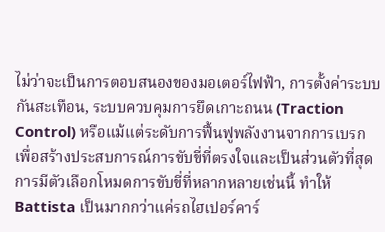ไม่ว่าจะเป็นการตอบสนองของมอเตอร์ไฟฟ้า, การตั้งค่าระบบกันสะเทือน, ระบบควบคุมการยึดเกาะถนน (Traction Control) หรือแม้แต่ระดับการฟื้นฟูพลังงานจากการเบรก เพื่อสร้างประสบการณ์การขับขี่ที่ตรงใจและเป็นส่วนตัวที่สุด
การมีตัวเลือกโหมดการขับขี่ที่หลากหลายเช่นนี้ ทำให้ Battista เป็นมากกว่าแค่รถไฮเปอร์คาร์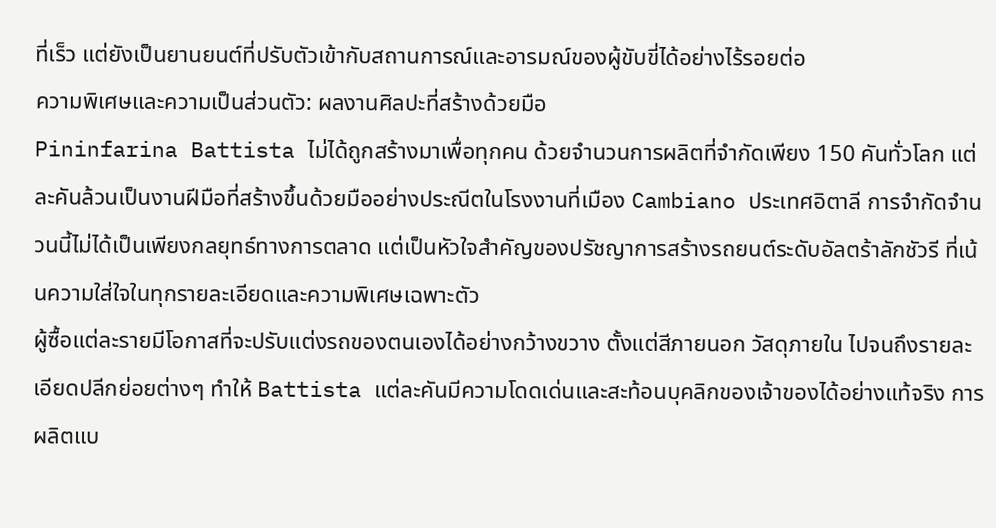ที่เร็ว แต่ยังเป็นยานยนต์ที่ปรับตัวเข้ากับสถานการณ์และอารมณ์ของผู้ขับขี่ได้อย่างไร้รอยต่อ
ความพิเศษและความเป็นส่วนตัว: ผลงานศิลปะที่สร้างด้วยมือ
Pininfarina Battista ไม่ได้ถูกสร้างมาเพื่อทุกคน ด้วยจำนวนการผลิตที่จำกัดเพียง 150 คันทั่วโลก แต่ละคันล้วนเป็นงานฝีมือที่สร้างขึ้นด้วยมืออย่างประณีตในโรงงานที่เมือง Cambiano ประเทศอิตาลี การจำกัดจำนวนนี้ไม่ได้เป็นเพียงกลยุทธ์ทางการตลาด แต่เป็นหัวใจสำคัญของปรัชญาการสร้างรถยนต์ระดับอัลตร้าลักชัวรี ที่เน้นความใส่ใจในทุกรายละเอียดและความพิเศษเฉพาะตัว
ผู้ซื้อแต่ละรายมีโอกาสที่จะปรับแต่งรถของตนเองได้อย่างกว้างขวาง ตั้งแต่สีภายนอก วัสดุภายใน ไปจนถึงรายละเอียดปลีกย่อยต่างๆ ทำให้ Battista แต่ละคันมีความโดดเด่นและสะท้อนบุคลิกของเจ้าของได้อย่างแท้จริง การผลิตแบ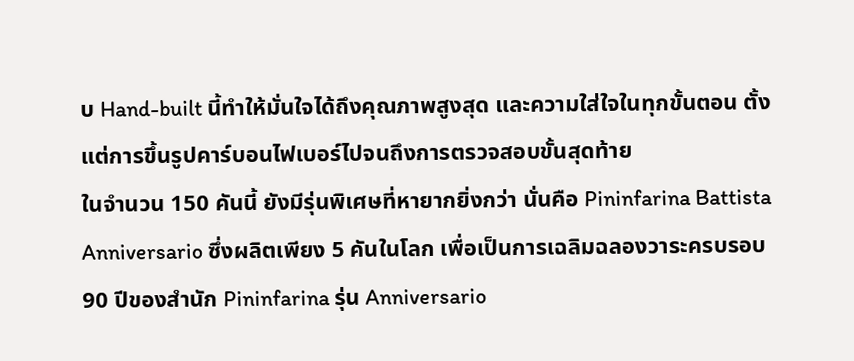บ Hand-built นี้ทำให้มั่นใจได้ถึงคุณภาพสูงสุด และความใส่ใจในทุกขั้นตอน ตั้งแต่การขึ้นรูปคาร์บอนไฟเบอร์ไปจนถึงการตรวจสอบขั้นสุดท้าย
ในจำนวน 150 คันนี้ ยังมีรุ่นพิเศษที่หายากยิ่งกว่า นั่นคือ Pininfarina Battista Anniversario ซึ่งผลิตเพียง 5 คันในโลก เพื่อเป็นการเฉลิมฉลองวาระครบรอบ 90 ปีของสำนัก Pininfarina รุ่น Anniversario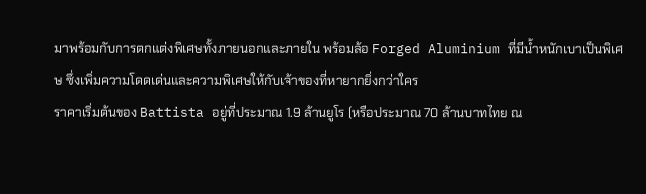มาพร้อมกับการตกแต่งพิเศษทั้งภายนอกและภายใน พร้อมล้อ Forged Aluminium ที่มีน้ำหนักเบาเป็นพิเศษ ซึ่งเพิ่มความโดดเด่นและความพิเศษให้กับเจ้าของที่หายากยิ่งกว่าใคร
ราคาเริ่มต้นของ Battista อยู่ที่ประมาณ 1.9 ล้านยูโร (หรือประมาณ 70 ล้านบาทไทย ณ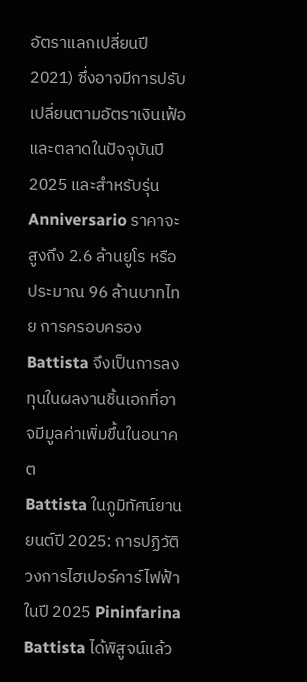อัตราแลกเปลี่ยนปี 2021) ซึ่งอาจมีการปรับเปลี่ยนตามอัตราเงินเฟ้อและตลาดในปัจจุบันปี 2025 และสำหรับรุ่น Anniversario ราคาจะสูงถึง 2.6 ล้านยูโร หรือประมาณ 96 ล้านบาทไทย การครอบครอง Battista จึงเป็นการลงทุนในผลงานชิ้นเอกที่อาจมีมูลค่าเพิ่มขึ้นในอนาคต
Battista ในภูมิทัศน์ยานยนต์ปี 2025: การปฏิวัติวงการไฮเปอร์คาร์ไฟฟ้า
ในปี 2025 Pininfarina Battista ได้พิสูจน์แล้ว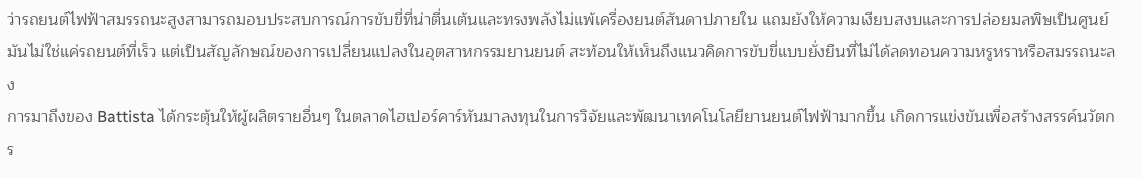ว่ารถยนต์ไฟฟ้าสมรรถนะสูงสามารถมอบประสบการณ์การขับขี่ที่น่าตื่นเต้นและทรงพลังไม่แพ้เครื่องยนต์สันดาปภายใน แถมยังให้ความเงียบสงบและการปล่อยมลพิษเป็นศูนย์ มันไม่ใช่แค่รถยนต์ที่เร็ว แต่เป็นสัญลักษณ์ของการเปลี่ยนแปลงในอุตสาหกรรมยานยนต์ สะท้อนให้เห็นถึงแนวคิดการขับขี่แบบยั่งยืนที่ไม่ได้ลดทอนความหรูหราหรือสมรรถนะลง
การมาถึงของ Battista ได้กระตุ้นให้ผู้ผลิตรายอื่นๆ ในตลาดไฮเปอร์คาร์หันมาลงทุนในการวิจัยและพัฒนาเทคโนโลยียานยนต์ไฟฟ้ามากขึ้น เกิดการแข่งขันเพื่อสร้างสรรค์นวัตกร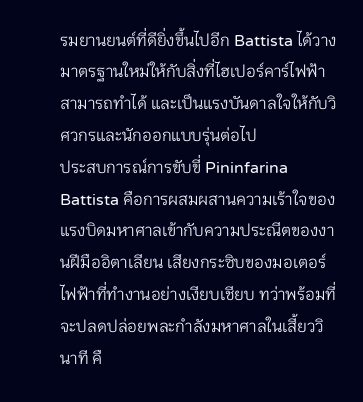รมยานยนต์ที่ดียิ่งขึ้นไปอีก Battista ได้วางมาตรฐานใหม่ให้กับสิ่งที่ไฮเปอร์คาร์ไฟฟ้าสามารถทำได้ และเป็นแรงบันดาลใจให้กับวิศวกรและนักออกแบบรุ่นต่อไป
ประสบการณ์การขับขี่ Pininfarina Battista คือการผสมผสานความเร้าใจของแรงบิดมหาศาลเข้ากับความประณีตของงานฝีมืออิตาเลียน เสียงกระซิบของมอเตอร์ไฟฟ้าที่ทำงานอย่างเงียบเชียบ ทว่าพร้อมที่จะปลดปล่อยพละกำลังมหาศาลในเสี้ยววินาที คื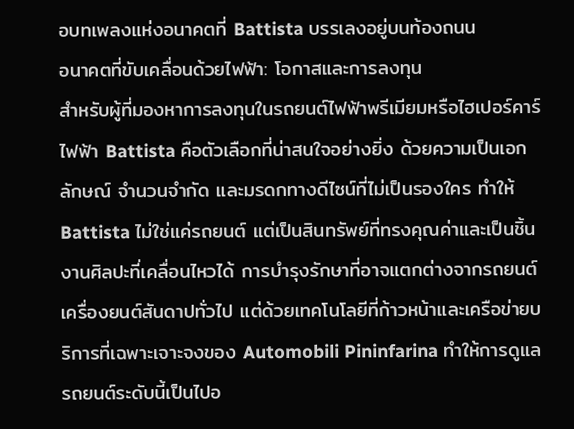อบทเพลงแห่งอนาคตที่ Battista บรรเลงอยู่บนท้องถนน
อนาคตที่ขับเคลื่อนด้วยไฟฟ้า: โอกาสและการลงทุน
สำหรับผู้ที่มองหาการลงทุนในรถยนต์ไฟฟ้าพรีเมียมหรือไฮเปอร์คาร์ไฟฟ้า Battista คือตัวเลือกที่น่าสนใจอย่างยิ่ง ด้วยความเป็นเอกลักษณ์ จำนวนจำกัด และมรดกทางดีไซน์ที่ไม่เป็นรองใคร ทำให้ Battista ไม่ใช่แค่รถยนต์ แต่เป็นสินทรัพย์ที่ทรงคุณค่าและเป็นชิ้นงานศิลปะที่เคลื่อนไหวได้ การบำรุงรักษาที่อาจแตกต่างจากรถยนต์เครื่องยนต์สันดาปทั่วไป แต่ด้วยเทคโนโลยีที่ก้าวหน้าและเครือข่ายบริการที่เฉพาะเจาะจงของ Automobili Pininfarina ทำให้การดูแลรถยนต์ระดับนี้เป็นไปอ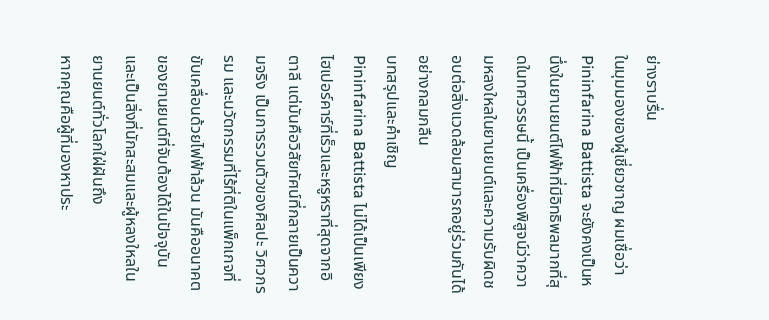ย่างราบรื่น
ในมุมมองของผู้เชี่ยวชาญ ผมเชื่อว่า Pininfarina Battista จะยังคงเป็นหนึ่งในยานยนต์ไฟฟ้าที่มีอิทธิพลมากที่สุดในทศวรรษนี้ เป็นเครื่องพิสูจน์ว่าความหลงใหลในยานยนต์และความรับผิดชอบต่อสิ่งแวดล้อมสามารถอยู่ร่วมกันได้อย่างกลมกลืน
บทสรุปและคำเชิญ
Pininfarina Battista ไม่ได้เป็นเพียงไฮเปอร์คาร์ที่เร็วและหรูหราที่สุดจากอิตาลี แต่มันคือวิสัยทัศน์ที่กลายเป็นความจริง เป็นการรวมตัวของศิลปะ วิศวกรรม และนวัตกรรมที่ไร้ที่ติในแพ็กเกจที่ขับเคลื่อนด้วยไฟฟ้าล้วน มันคืออนาคตของยานยนต์ที่จับต้องได้ในปัจจุบัน และเป็นสิ่งที่นักสะสมและผู้หลงใหลในยานยนต์ทั่วโลกใฝ่ฝันถึง
หากคุณคือผู้ที่มองหาประ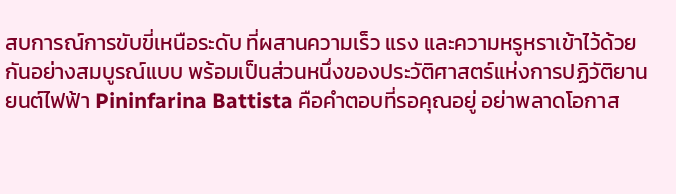สบการณ์การขับขี่เหนือระดับ ที่ผสานความเร็ว แรง และความหรูหราเข้าไว้ด้วยกันอย่างสมบูรณ์แบบ พร้อมเป็นส่วนหนึ่งของประวัติศาสตร์แห่งการปฏิวัติยานยนต์ไฟฟ้า Pininfarina Battista คือคำตอบที่รอคุณอยู่ อย่าพลาดโอกาส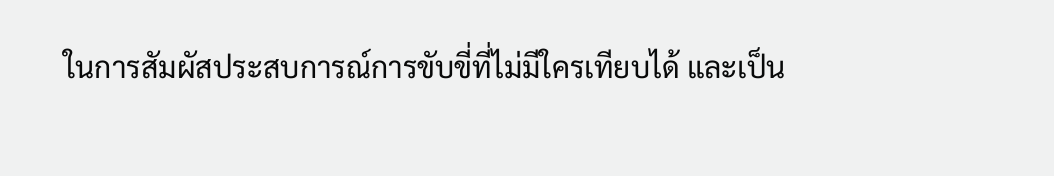ในการสัมผัสประสบการณ์การขับขี่ที่ไม่มีใครเทียบได้ และเป็น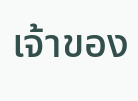เจ้าของ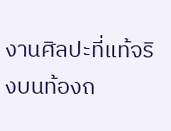งานศิลปะที่แท้จริงบนท้องถ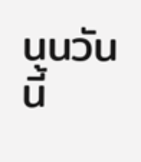นนวันนี้